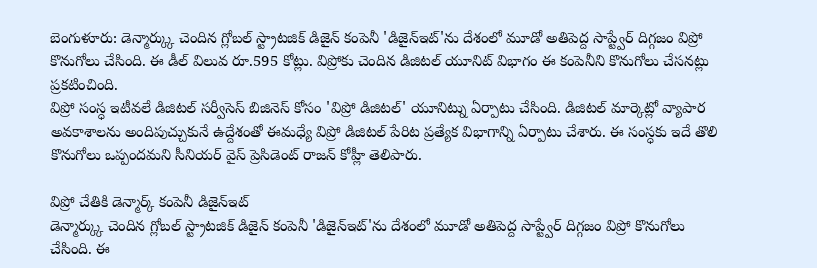బెంగుళూరు: డెన్మార్క్కు చెందిన గ్లోబల్ స్ట్రాటజిక్ డిజైన్ కంపెనీ 'డిజైన్ఇట్'ను దేశంలో మూడో అతిపెద్ద సాప్ట్వేర్ దిగ్గజం విప్రో కొనుగోలు చేసింది. ఈ డీల్ విలువ రూ.595 కోట్లు. విప్రోకు చెందిన డిజిటల్ యూనిట్ విభాగం ఈ కంపెనీని కొనుగోలు చేసనట్లు ప్రకటించింది.
విప్రో సంస్ధ ఇటీవలే డిజిటల్ సర్వీసెస్ బిజినెస్ కోసం 'విప్రో డిజిటల్' యూనిట్ను ఏర్పాటు చేసింది. డిజిటల్ మార్కెట్లో వ్యాపార అవకాశాలను అందిపుచ్చుకునే ఉద్దేశంతో ఈమధ్యే విప్రో డిజిటల్ పేరిట ప్రత్యేక విభాగాన్ని ఏర్పాటు చేశారు. ఈ సంస్ధకు ఇదే తొలి కొనుగోలు ఒప్పందమని సీనియర్ వైస్ ప్రెసిడెంట్ రాజన్ కోహ్లీ తెలిపారు.

విప్రో చేతికి డెన్మార్క్ కంపెనీ డిజైన్ఇట్
డెన్మార్క్కు చెందిన గ్లోబల్ స్ట్రాటజిక్ డిజైన్ కంపెనీ 'డిజైన్ఇట్'ను దేశంలో మూడో అతిపెద్ద సాప్ట్వేర్ దిగ్గజం విప్రో కొనుగోలు చేసింది. ఈ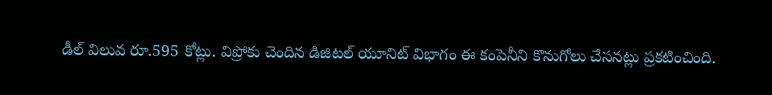డీల్ విలువ రూ.595 కోట్లు. విప్రోకు చెందిన డిజిటల్ యూనిట్ విభాగం ఈ కంపెనీని కొనుగోలు చేసనట్లు ప్రకటించింది.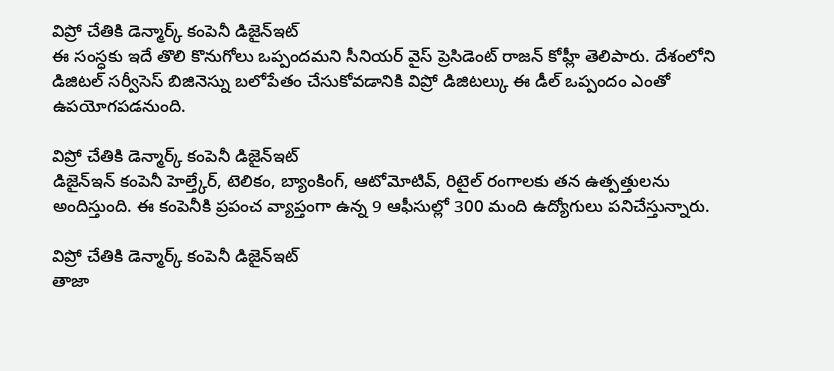విప్రో చేతికి డెన్మార్క్ కంపెనీ డిజైన్ఇట్
ఈ సంస్ధకు ఇదే తొలి కొనుగోలు ఒప్పందమని సీనియర్ వైస్ ప్రెసిడెంట్ రాజన్ కోహ్లీ తెలిపారు. దేశంలోని డిజిటల్ సర్వీసెస్ బిజినెస్ను బలోపేతం చేసుకోవడానికి విప్రో డిజిటల్కు ఈ డీల్ ఒప్పందం ఎంతో ఉపయోగపడనుంది.

విప్రో చేతికి డెన్మార్క్ కంపెనీ డిజైన్ఇట్
డిజైన్ఇన్ కంపెనీ హెల్త్కేర్, టెలికం, బ్యాంకింగ్, ఆటోమోటివ్, రిటైల్ రంగాలకు తన ఉత్పత్తులను అందిస్తుంది. ఈ కంపెనీకి ప్రపంచ వ్యాప్తంగా ఉన్న 9 ఆఫీసుల్లో 300 మంది ఉద్యోగులు పనిచేస్తున్నారు.

విప్రో చేతికి డెన్మార్క్ కంపెనీ డిజైన్ఇట్
తాజా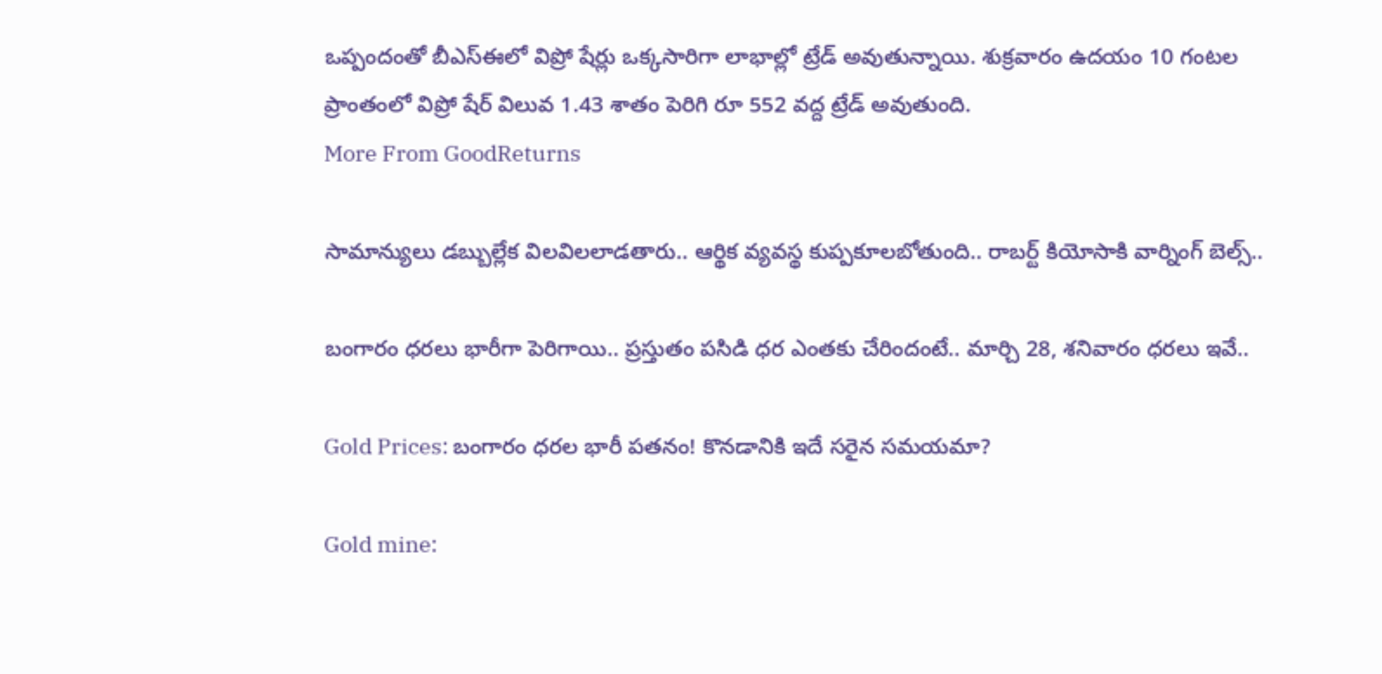ఒప్పందంతో బీఎస్ఈలో విప్రో షేర్లు ఒక్కసారిగా లాభాల్లో ట్రేడ్ అవుతున్నాయి. శుక్రవారం ఉదయం 10 గంటల ప్రాంతంలో విప్రో షేర్ విలువ 1.43 శాతం పెరిగి రూ 552 వద్ద ట్రేడ్ అవుతుంది.
More From GoodReturns

సామాన్యులు డబ్బుల్లేక విలవిలలాడతారు.. ఆర్థిక వ్యవస్థ కుప్పకూలబోతుంది.. రాబర్ట్ కియోసాకి వార్నింగ్ బెల్స్..

బంగారం ధరలు భారీగా పెరిగాయి.. ప్రస్తుతం పసిడి ధర ఎంతకు చేరిందంటే.. మార్చి 28, శనివారం ధరలు ఇవే..

Gold Prices: బంగారం ధరల భారీ పతనం! కొనడానికి ఇదే సరైన సమయమా?

Gold mine: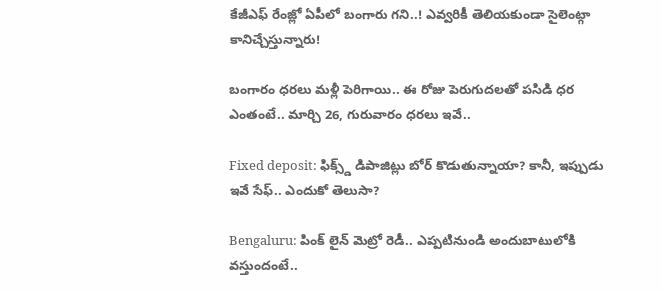కేజీఎఫ్ రేంజ్లో ఏపీలో బంగారు గని..! ఎవ్వరికీ తెలియకుండా సైలెంట్గా కానిచ్చేస్తున్నారు!

బంగారం ధరలు మళ్లీ పెరిగాయి.. ఈ రోజు పెరుగుదలతో పసిడి ధర ఎంతంటే.. మార్చి 26, గురువారం ధరలు ఇవే..

Fixed deposit: ఫిక్స్డ్ డిపాజిట్లు బోర్ కొడుతున్నాయా? కానీ, ఇప్పుడు ఇవే సేఫ్.. ఎందుకో తెలుసా?

Bengaluru: పింక్ లైన్ మెట్రో రెడీ.. ఎప్పటినుండి అందుబాటులోకి వస్తుందంటే..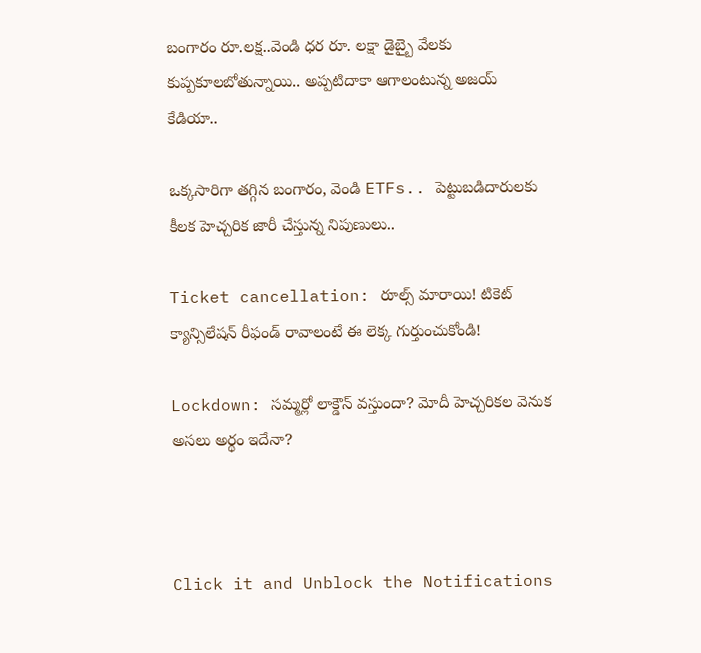బంగారం రూ.లక్ష..వెండి ధర రూ. లక్షా డైబ్బై వేలకు కుప్పకూలబోతున్నాయి.. అప్పటిదాకా ఆగాలంటున్న అజయ్ కేడియా..

ఒక్కసారిగా తగ్గిన బంగారం, వెండి ETFs.. పెట్టుబడిదారులకు కీలక హెచ్చరిక జారీ చేస్తున్న నిపుణులు..

Ticket cancellation: రూల్స్ మారాయి! టికెట్ క్యాన్సిలేషన్ రీఫండ్ రావాలంటే ఈ లెక్క గుర్తుంచుకోండి!

Lockdown: సమ్మర్లో లాక్డౌన్ వస్తుందా? మోదీ హెచ్చరికల వెనుక అసలు అర్థం ఇదేనా?



Click it and Unblock the Notifications